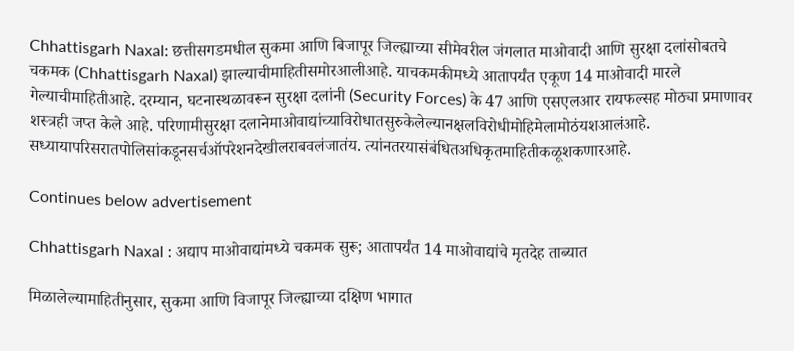Chhattisgarh Naxal: छत्तीसगडमधील सुकमा आणि बिजापूर जिल्ह्याच्या सीमेवरील जंगलात माओवादी आणि सुरक्षा दलांसोबतचे चकमक (Chhattisgarh Naxal) झाल्याचीमाहितीसमोरआलीआहे. याचकमकीमध्ये आतापर्यंत एकूण 14 माओवादी मारले गेल्याचीमाहितीआहे. दरम्यान, घटनास्थळावरून सुरक्षा दलांनी (Security Forces) के 47 आणि एसएलआर रायफल्सह मोठ्या प्रमाणावर शस्त्रही जप्त केले आहे. परिणामीसुरक्षा दलानेमाओवाद्यांच्याविरोधातसुरुकेलेल्यानक्षलविरोधीमोहिमेलामोठंयशआलंआहे. सध्यायापरिसरातपोलिसांकडूनसर्चऑपरेशनदेखीलराबवलंजातंय. त्यांनतरयासंबंधितअधिकृतमाहितीकळूशकणारआहे.

Continues below advertisement

Chhattisgarh Naxal : अद्याप माओवाद्यांमध्ये चकमक सुरू; आतापर्यंत 14 माओवाद्यांचे मृतदेह ताब्यात

मिळालेल्यामाहितीनुसार, सुकमा आणि विजापूर जिल्ह्याच्या दक्षिण भागात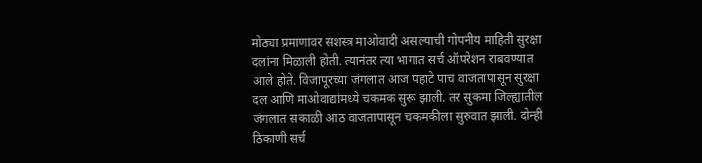मोठ्या प्रमाणावर सशस्त्र माओवादी असल्याची गोपनीय माहिती सुरक्षा दलांना मिळाली होती. त्यानंतर त्या भागात सर्च ऑपरेशन राबवण्यात आले होते. विजापूरच्या जंगलात आज पहाटे पाच वाजतापासून सुरक्षा दल आणि माओवाद्यांमध्ये चकमक सुरू झाली. तर सुकमा जिल्ह्यातील जंगलात सकाळी आठ वाजतापासून चकमकीला सुरुवात झाली. दोन्ही ठिकाणी सर्च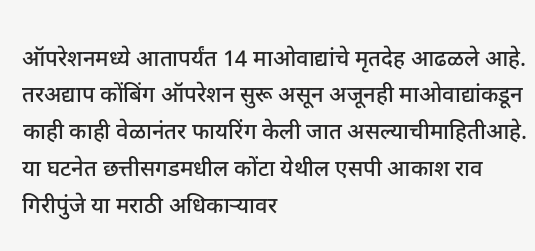ऑपरेशनमध्ये आतापर्यंत 14 माओवाद्यांचे मृतदेह आढळले आहे. तरअद्याप कोंबिंग ऑपरेशन सुरू असून अजूनही माओवाद्यांकडून काही काही वेळानंतर फायरिंग केली जात असल्याचीमाहितीआहे. या घटनेत छत्तीसगडमधील कोंटा येथील एसपी आकाश राव गिरीपुंजे या मराठी अधिकाऱ्यावर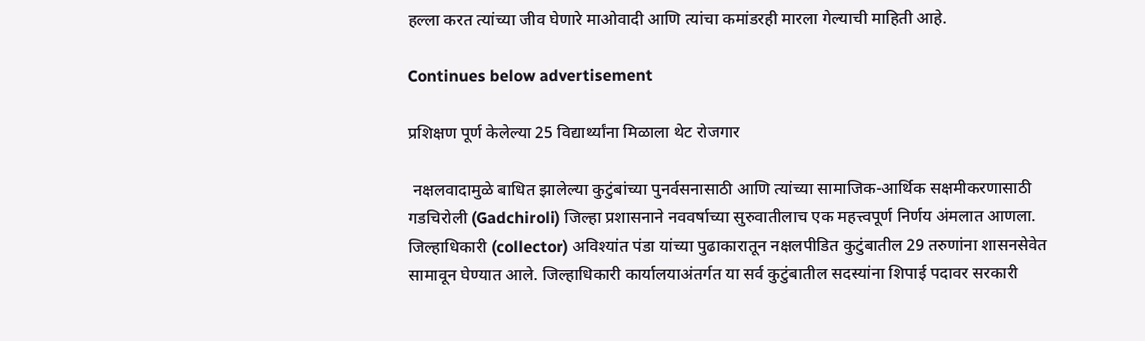हल्ला करत त्यांच्या जीव घेणारे माओवादी आणि त्यांचा कमांडरही मारला गेल्याची माहिती आहे.

Continues below advertisement

प्रशिक्षण पूर्ण केलेल्या 25 विद्यार्थ्यांना मिळाला थेट रोजगार

 नक्षलवादामुळे बाधित झालेल्या कुटुंबांच्या पुनर्वसनासाठी आणि त्यांच्या सामाजिक-आर्थिक सक्षमीकरणासाठी गडचिरोली (Gadchiroli) जिल्हा प्रशासनाने नववर्षाच्या सुरुवातीलाच एक महत्त्वपूर्ण निर्णय अंमलात आणला. जिल्हाधिकारी (collector) अविश्यांत पंडा यांच्या पुढाकारातून नक्षलपीडित कुटुंबातील 29 तरुणांना शासनसेवेत सामावून घेण्यात आले. जिल्हाधिकारी कार्यालयाअंतर्गत या सर्व कुटुंबातील सदस्यांना शिपाई पदावर सरकारी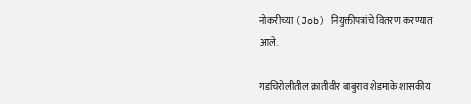नोकरीच्या (Job) नियुक्तीपत्रांचे वितरण करण्यात आले.

गडचिरोलीतील क्रातीवीर बाबुराव शेडमाके शासकीय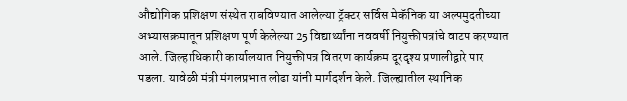औद्योगिक प्रशिक्षण संस्थेत राबविण्यात आलेल्या ट्रॅक्टर सर्विस मेकॅनिक या अल्पमुदतीच्या अभ्यासक्रमातून प्रशिक्षण पूर्ण केलेल्या 25 विद्यार्थ्यांना नववर्षी नियुक्तीपत्रांचे वाटप करण्यात आले. जिल्हाधिकारी कार्यालयात नियुक्तीपत्र वितरण कार्यक्रम दूरदृश्य प्रणालीद्वारे पार पडला. यावेळी मंत्री मंगलप्रभात लोढा यांनी मार्गदर्शन केले. जिल्ह्यातील स्थानिक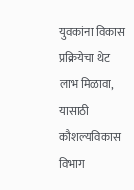युवकांना विकास प्रक्रियेचा थेट लाभ मिळावा, यासाठी कौशल्यविकास विभाग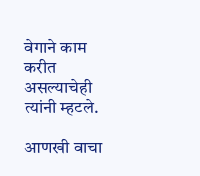वेगाने काम करीत असल्याचेही त्यांनी म्हटले.

आणखी वाचा